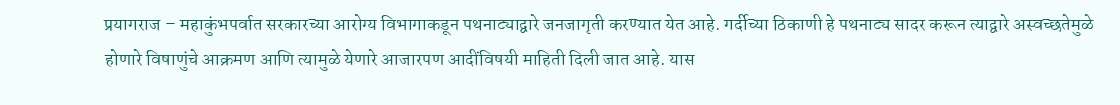प्रयागराज – महाकुंभपर्वात सरकारच्या आरोग्य विभागाकडून पथनाट्याद्वारे जनजागृती करण्यात येत आहे. गर्दीच्या ठिकाणी हे पथनाट्य सादर करून त्याद्वारे अस्वच्छतेमुळे होणारे विषाणुंचे आक्रमण आणि त्यामुळे येणारे आजारपण आदींविषयी माहिती दिली जात आहे. यास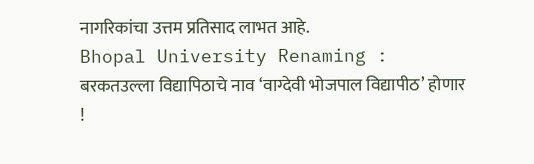नागरिकांचा उत्तम प्रतिसाद लाभत आहे.
Bhopal University Renaming : बरकतउल्ला विद्यापिठाचे नाव ‘वाग्देवी भोजपाल विद्यापीठ’ होणार !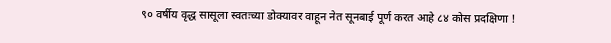९० वर्षीय वृद्ध सासूला स्वतःच्या डोक्यावर वाहून नेत सूनबाई पूर्ण करत आहे ८४ कोस प्रदक्षिणा !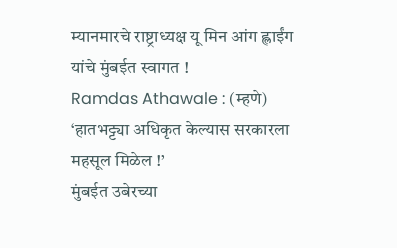म्यानमारचे राष्ट्राध्यक्ष यू मिन आंग ह्लाईंग यांचे मुंबईत स्वागत !
Ramdas Athawale : (म्हणे) ‘हातभट्ट्या अधिकृत केल्यास सरकारला महसूल मिळेल !’
मुंबईत उबेरच्या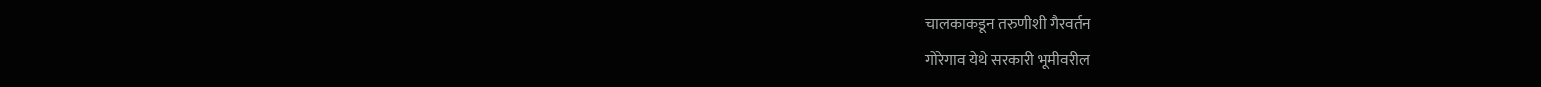चालकाकडून तरुणीशी गैरवर्तन
गोरेगाव येथे सरकारी भूमीवरील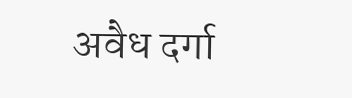अवैध दर्गा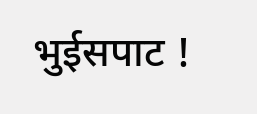भुईसपाट !